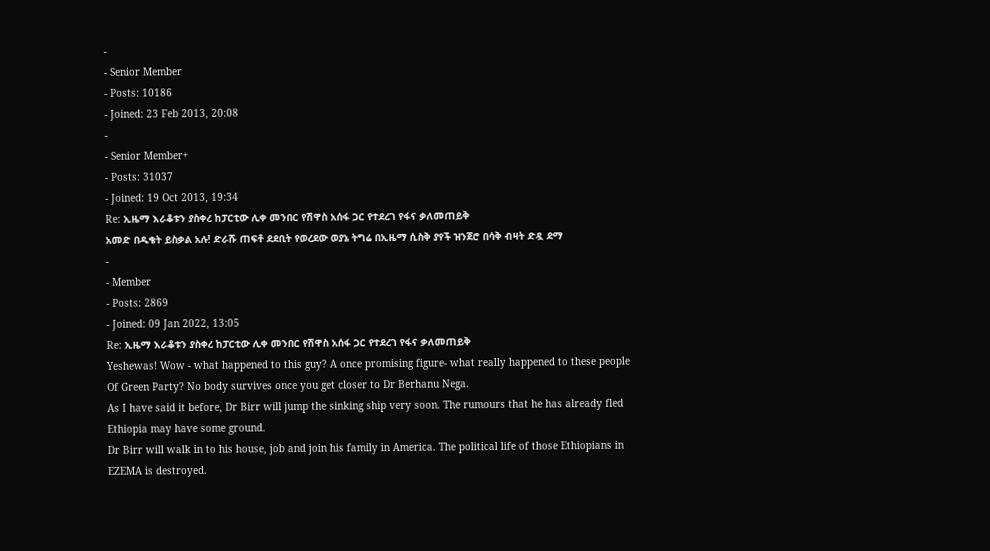-
- Senior Member
- Posts: 10186
- Joined: 23 Feb 2013, 20:08
-
- Senior Member+
- Posts: 31037
- Joined: 19 Oct 2013, 19:34
Re: ኢዜማ እራቆቱን ያስቀረ ከፓርቲው ሊቀ መንበር የሽዋስ አሰፋ ጋር የተደረገ የፋና ቃለመጠይቅ
አመድ በዱቄት ይስቃል አሉ! ድራሹ ጠፍቶ ደደቢት የወረደው ወያኔ ትግሬ በኢዜማ ሲስቅ ያየች ዝንጀሮ በሳቅ ብዛት ድዷ ደማ
-
- Member
- Posts: 2869
- Joined: 09 Jan 2022, 13:05
Re: ኢዜማ እራቆቱን ያስቀረ ከፓርቲው ሊቀ መንበር የሽዋስ አሰፋ ጋር የተደረገ የፋና ቃለመጠይቅ
Yeshewas! Wow - what happened to this guy? A once promising figure- what really happened to these people Of Green Party? No body survives once you get closer to Dr Berhanu Nega.
As I have said it before, Dr Birr will jump the sinking ship very soon. The rumours that he has already fled Ethiopia may have some ground.
Dr Birr will walk in to his house, job and join his family in America. The political life of those Ethiopians in EZEMA is destroyed.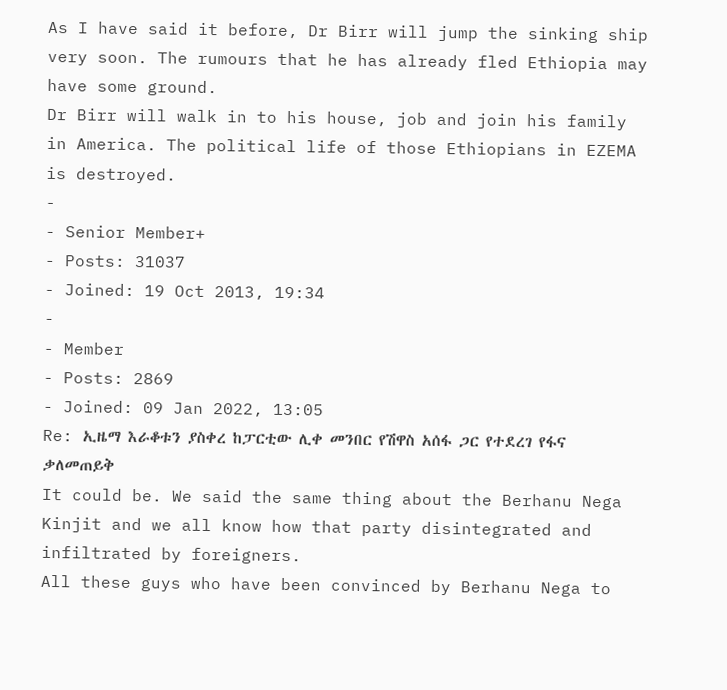As I have said it before, Dr Birr will jump the sinking ship very soon. The rumours that he has already fled Ethiopia may have some ground.
Dr Birr will walk in to his house, job and join his family in America. The political life of those Ethiopians in EZEMA is destroyed.
-
- Senior Member+
- Posts: 31037
- Joined: 19 Oct 2013, 19:34
-
- Member
- Posts: 2869
- Joined: 09 Jan 2022, 13:05
Re: ኢዜማ እራቆቱን ያስቀረ ከፓርቲው ሊቀ መንበር የሽዋስ አሰፋ ጋር የተደረገ የፋና ቃለመጠይቅ
It could be. We said the same thing about the Berhanu Nega Kinjit and we all know how that party disintegrated and infiltrated by foreigners.
All these guys who have been convinced by Berhanu Nega to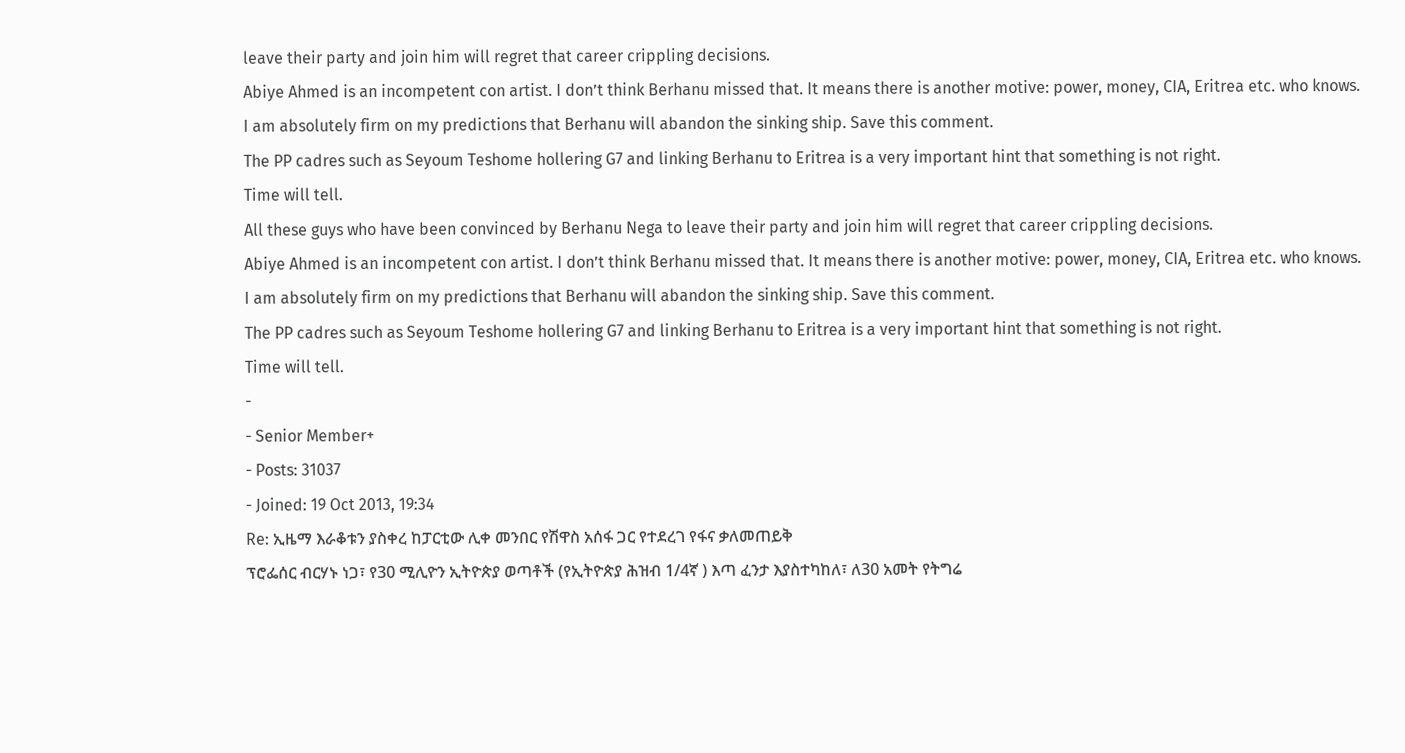leave their party and join him will regret that career crippling decisions.
Abiye Ahmed is an incompetent con artist. I don’t think Berhanu missed that. It means there is another motive: power, money, CIA, Eritrea etc. who knows.
I am absolutely firm on my predictions that Berhanu will abandon the sinking ship. Save this comment.
The PP cadres such as Seyoum Teshome hollering G7 and linking Berhanu to Eritrea is a very important hint that something is not right.
Time will tell.
All these guys who have been convinced by Berhanu Nega to leave their party and join him will regret that career crippling decisions.
Abiye Ahmed is an incompetent con artist. I don’t think Berhanu missed that. It means there is another motive: power, money, CIA, Eritrea etc. who knows.
I am absolutely firm on my predictions that Berhanu will abandon the sinking ship. Save this comment.
The PP cadres such as Seyoum Teshome hollering G7 and linking Berhanu to Eritrea is a very important hint that something is not right.
Time will tell.
-
- Senior Member+
- Posts: 31037
- Joined: 19 Oct 2013, 19:34
Re: ኢዜማ እራቆቱን ያስቀረ ከፓርቲው ሊቀ መንበር የሽዋስ አሰፋ ጋር የተደረገ የፋና ቃለመጠይቅ
ፕሮፌሰር ብርሃኑ ነጋ፣ የ30 ሚሊዮን ኢትዮጵያ ወጣቶች (የኢትዮጵያ ሕዝብ 1/4ኛ ) እጣ ፈንታ እያስተካከለ፣ ለ30 አመት የትግሬ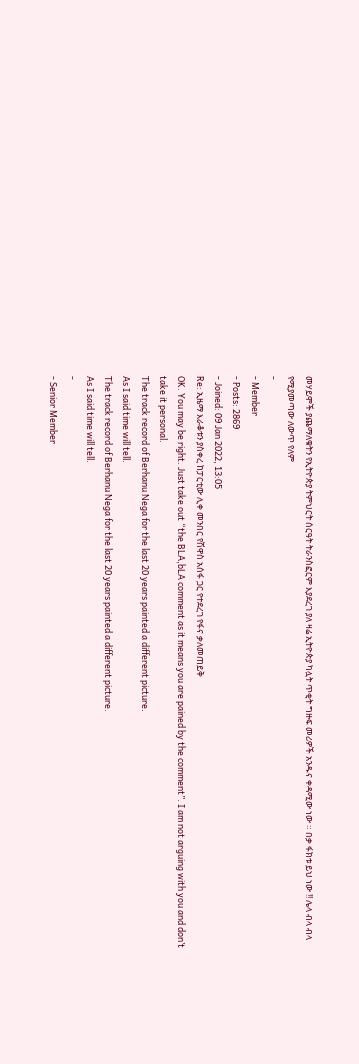መሃይሞች ያጨማለቁትን የኢትዮጵያ ትምህርት ሰርዓት ትራንስፎርም እያደረገ ያለ ዛሬ ኢትዮጵያ ካሏት ጥቂት ግዙፍ መሪዎች አንዱና ቀዳሚው ነው ። በቃ ፋክቱ ይህ ነው !! ሌላ ብላ ብላ የሚያመጣው ለውጥ የለም
-
- Member
- Posts: 2869
- Joined: 09 Jan 2022, 13:05
Re: ኢዜማ እራቆቱን ያስቀረ ከፓርቲው ሊቀ መንበር የሽዋስ አሰፋ ጋር የተደረገ የፋና ቃለመጠይቅ
OK. You may be right. Just take out “the BLA,bLA comment as it means you are pained by the comment”. I am not arguing with you and don’t take it personal.
The track record of Berhanu Nega for the last 20 years painted a different picture.
As I said time will tell.
The track record of Berhanu Nega for the last 20 years painted a different picture.
As I said time will tell.
-
- Senior Member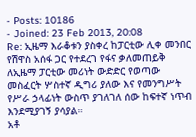- Posts: 10186
- Joined: 23 Feb 2013, 20:08
Re: ኢዜማ እራቆቱን ያስቀረ ከፓርቲው ሊቀ መንበር የሽዋስ አሰፋ ጋር የተደረገ የፋና ቃለመጠይቅ
ለኢዜማ ፓርቲው መሪነት ውድድር የወጣው መስፈርት ሦስተኛ ዲግሪ ያለው እና የመንግሥት የሥራ ኃላፊነት ውስጥ ያገለገለ ሰው ከፍተኛ ነጥብ እንደሚያገኝ ያሳያል።
አቶ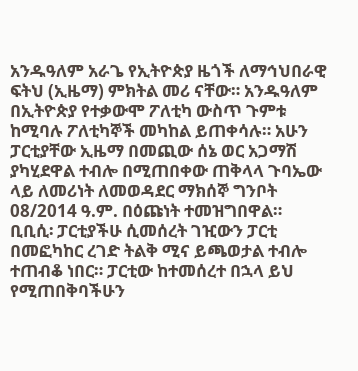አንዱዓለም አራጌ የኢትዮጵያ ዜጎች ለማኅህበራዊ ፍትህ (ኢዜማ) ምክትል መሪ ናቸው። አንዱዓለም በኢትዮጵያ የተቃውሞ ፖለቲካ ውስጥ ጉምቱ ከሚባሉ ፖለቲካኞች መካከል ይጠቀሳሉ። አሁን ፓርቲያቸው ኢዜማ በመጪው ሰኔ ወር አጋማሽ ያካሂደዋል ተብሎ በሚጠበቀው ጠቅላላ ጉባኤው ላይ ለመሪነት ለመወዳደር ማክሰኞ ግንቦት 08/2014 ዓ.ም. በዕጩነት ተመዝግበዋል።
ቢቢሲ፡ ፓርቲያችሁ ሲመሰረት ገዢውን ፓርቲ በመፎካከር ረገድ ትልቅ ሚና ይጫወታል ተብሎ ተጠብቆ ነበር። ፓርቲው ከተመሰረተ በኋላ ይህ የሚጠበቅባችሁን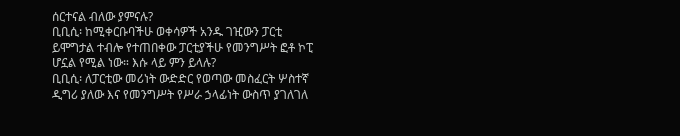ሰርተናል ብለው ያምናሉ?
ቢቢሲ፡ ከሚቀርቡባችሁ ወቀሳዎች አንዱ ገዢውን ፓርቲ ይሞግታል ተብሎ የተጠበቀው ፓርቲያችሁ የመንግሥት ፎቶ ኮፒ ሆኗል የሚል ነው። እሱ ላይ ምን ይላሉ?
ቢቢሲ፡ ለፓርቲው መሪነት ውድድር የወጣው መስፈርት ሦስተኛ ዲግሪ ያለው እና የመንግሥት የሥራ ኃላፊነት ውስጥ ያገለገለ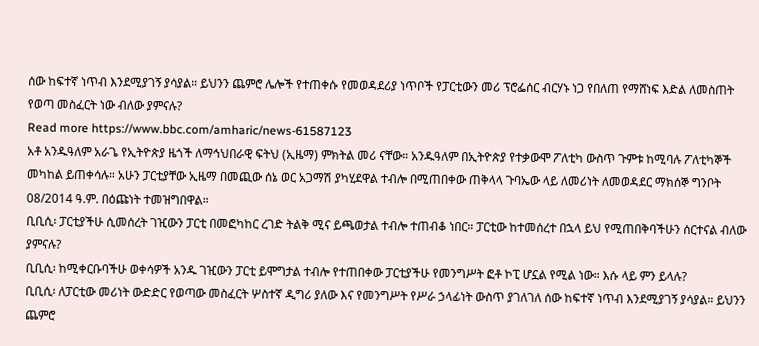ሰው ከፍተኛ ነጥብ እንደሚያገኝ ያሳያል። ይህንን ጨምሮ ሌሎች የተጠቀሱ የመወዳደሪያ ነጥቦች የፓርቲውን መሪ ፕሮፌሰር ብርሃኑ ነጋ የበለጠ የማሸነፍ እድል ለመስጠት የወጣ መስፈርት ነው ብለው ያምናሉ?
Read more https://www.bbc.com/amharic/news-61587123
አቶ አንዱዓለም አራጌ የኢትዮጵያ ዜጎች ለማኅህበራዊ ፍትህ (ኢዜማ) ምክትል መሪ ናቸው። አንዱዓለም በኢትዮጵያ የተቃውሞ ፖለቲካ ውስጥ ጉምቱ ከሚባሉ ፖለቲካኞች መካከል ይጠቀሳሉ። አሁን ፓርቲያቸው ኢዜማ በመጪው ሰኔ ወር አጋማሽ ያካሂደዋል ተብሎ በሚጠበቀው ጠቅላላ ጉባኤው ላይ ለመሪነት ለመወዳደር ማክሰኞ ግንቦት 08/2014 ዓ.ም. በዕጩነት ተመዝግበዋል።
ቢቢሲ፡ ፓርቲያችሁ ሲመሰረት ገዢውን ፓርቲ በመፎካከር ረገድ ትልቅ ሚና ይጫወታል ተብሎ ተጠብቆ ነበር። ፓርቲው ከተመሰረተ በኋላ ይህ የሚጠበቅባችሁን ሰርተናል ብለው ያምናሉ?
ቢቢሲ፡ ከሚቀርቡባችሁ ወቀሳዎች አንዱ ገዢውን ፓርቲ ይሞግታል ተብሎ የተጠበቀው ፓርቲያችሁ የመንግሥት ፎቶ ኮፒ ሆኗል የሚል ነው። እሱ ላይ ምን ይላሉ?
ቢቢሲ፡ ለፓርቲው መሪነት ውድድር የወጣው መስፈርት ሦስተኛ ዲግሪ ያለው እና የመንግሥት የሥራ ኃላፊነት ውስጥ ያገለገለ ሰው ከፍተኛ ነጥብ እንደሚያገኝ ያሳያል። ይህንን ጨምሮ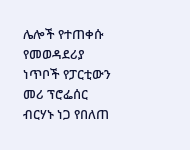ሌሎች የተጠቀሱ የመወዳደሪያ ነጥቦች የፓርቲውን መሪ ፕሮፌሰር ብርሃኑ ነጋ የበለጠ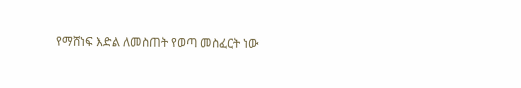የማሸነፍ እድል ለመስጠት የወጣ መስፈርት ነው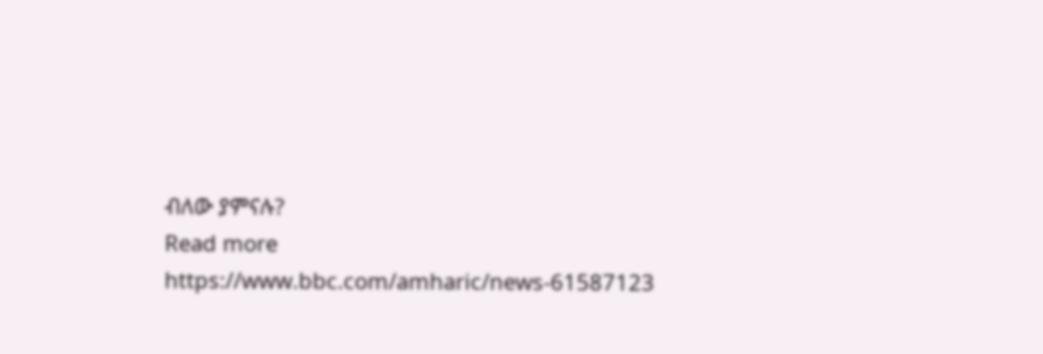ብለው ያምናሉ?
Read more https://www.bbc.com/amharic/news-61587123